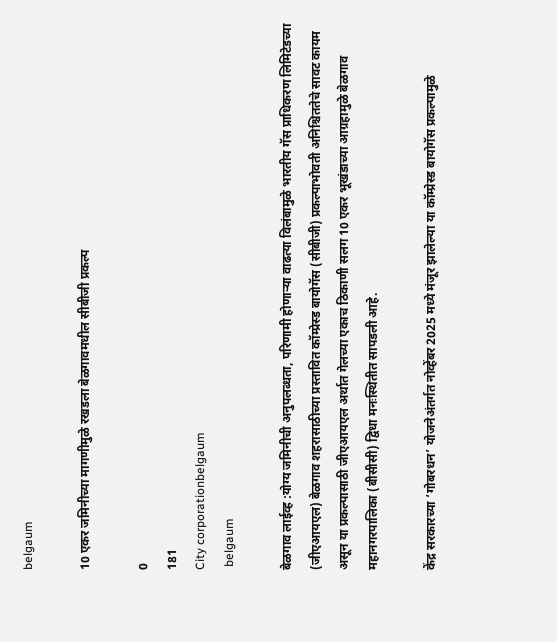belgaum

10 एकर जमिनीच्या मागणीमुळे रखडला बेळगावमधील सीबीजी प्रकल्प

0
181
City corporationbelgaum
 belgaum

बेळगाव लाईव्ह :योग्य जमिनीची अनुपलब्धता, परिणामी होणाऱ्या वाढत्या विलंबामुळे भारतीय गॅस प्राधिकरण लिमिटेडच्या (जीएआयएल) बेळगाव शहरासाठीच्या प्रस्तावित कॉम्प्रेस्ड बायोगॅस (सीबीजी) प्रकल्पाभोवती अनिश्चिततेचे सावट कायम असून या प्रकल्पासाठी जीएआयएल अर्थात गेलच्या एकाच ठिकाणी सलग 10 एकर भूखंडाच्या आग्रहामुळे बेळगाव महानगरपालिका (बीसीसी) द्विधा मनःस्थितीत सापडली आहे.

केंद्र सरकारच्या ‘गोबरधन’ योजनेअंतर्गत नोव्हेंबर 2025 मध्ये मंजूर झालेल्या या कॉम्प्रेस्ड बायोगॅस प्रकल्पामुळे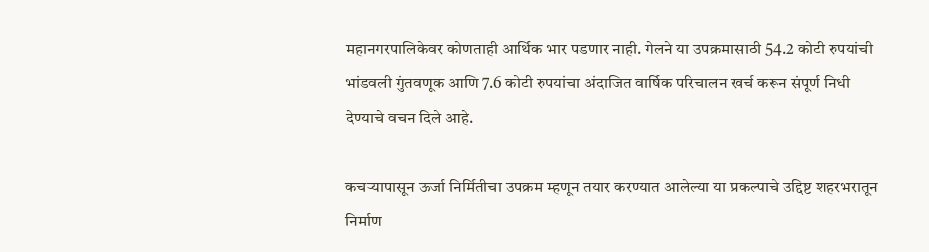महानगरपालिकेवर कोणताही आर्थिक भार पडणार नाही. गेलने या उपक्रमासाठी 54.2 कोटी रुपयांची भांडवली गुंतवणूक आणि 7.6 कोटी रुपयांचा अंदाजित वार्षिक परिचालन खर्च करून संपूर्ण निधी देण्याचे वचन दिले आहे.

कचऱ्यापासून ऊर्जा निर्मितीचा उपक्रम म्हणून तयार करण्यात आलेल्या या प्रकल्पाचे उद्दिष्ट शहरभरातून निर्माण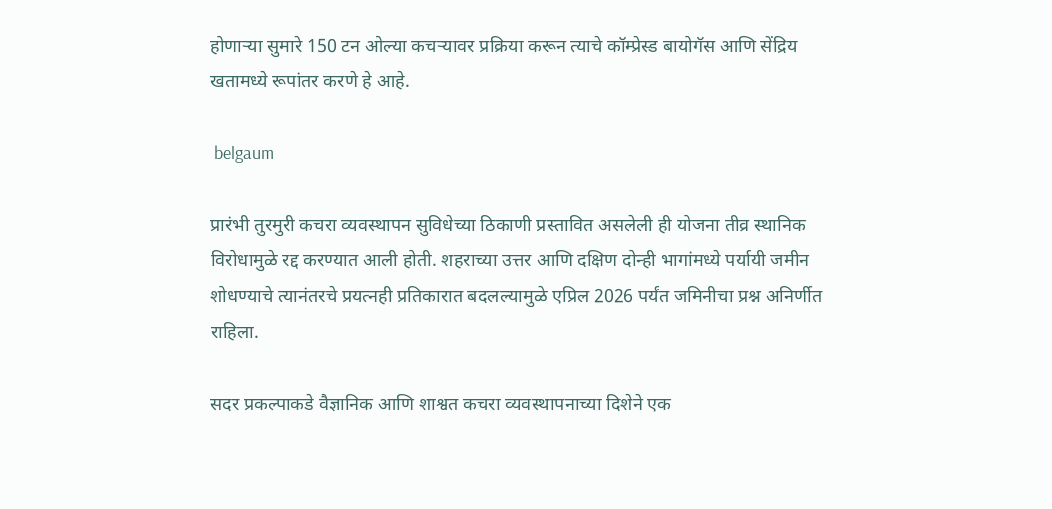होणाऱ्या सुमारे 150 टन ओल्या कचऱ्यावर प्रक्रिया करून त्याचे कॉम्प्रेस्ड बायोगॅस आणि सेंद्रिय खतामध्ये रूपांतर करणे हे आहे.

 belgaum

प्रारंभी तुरमुरी कचरा व्यवस्थापन सुविधेच्या ठिकाणी प्रस्तावित असलेली ही योजना तीव्र स्थानिक विरोधामुळे रद्द करण्यात आली होती. शहराच्या उत्तर आणि दक्षिण दोन्ही भागांमध्ये पर्यायी जमीन शोधण्याचे त्यानंतरचे प्रयत्नही प्रतिकारात बदलल्यामुळे एप्रिल 2026 पर्यंत जमिनीचा प्रश्न अनिर्णीत राहिला.

सदर प्रकल्पाकडे वैज्ञानिक आणि शाश्वत कचरा व्यवस्थापनाच्या दिशेने एक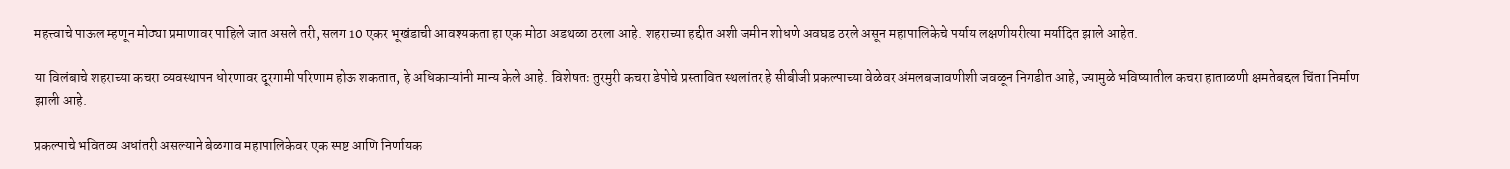महत्त्वाचे पाऊल म्हणून मोठ्या प्रमाणावर पाहिले जात असले तरी, सलग 10 एकर भूखंडाची आवश्यकता हा एक मोठा अडथळा ठरला आहे. शहराच्या हद्दीत अशी जमीन शोधणे अवघड ठरले असून महापालिकेचे पर्याय लक्षणीयरीत्या मर्यादित झाले आहेत.

या विलंबाचे शहराच्या कचरा व्यवस्थापन धोरणावर दूरगामी परिणाम होऊ शकतात, हे अधिकाऱ्यांनी मान्य केले आहे. विशेषतः तुरमुरी कचरा डेपोचे प्रस्तावित स्थलांतर हे सीबीजी प्रकल्पाच्या वेळेवर अंमलबजावणीशी जवळून निगडीत आहे, ज्यामुळे भविष्यातील कचरा हाताळणी क्षमतेबद्दल चिंता निर्माण झाली आहे.

प्रकल्पाचे भवितव्य अधांतरी असल्याने बेळगाव महापालिकेवर एक स्पष्ट आणि निर्णायक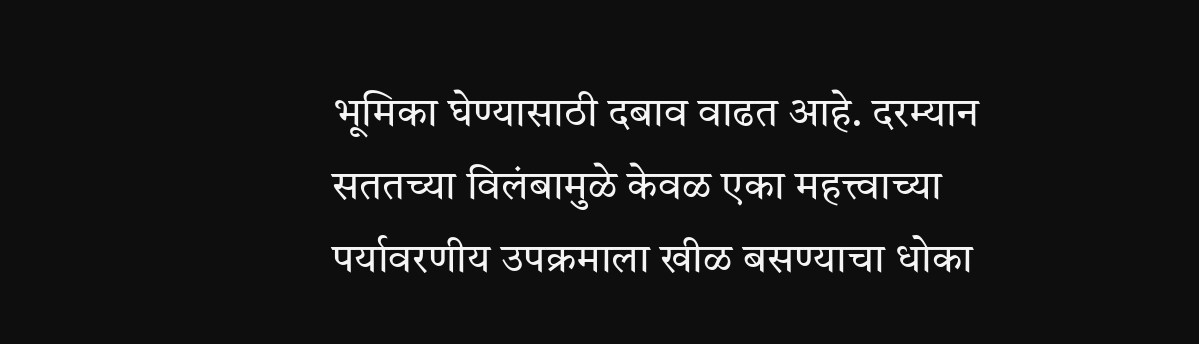भूमिका घेण्यासाठी दबाव वाढत आहे. दरम्यान सततच्या विलंबामुळे केवळ एका महत्त्वाच्या पर्यावरणीय उपक्रमाला खीळ बसण्याचा धोका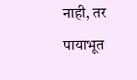नाही, तर पायाभूत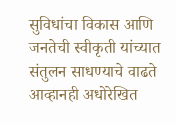सुविधांचा विकास आणि जनतेची स्वीकृती यांच्यात संतुलन साधण्याचे वाढते आव्हानही अधोरेखित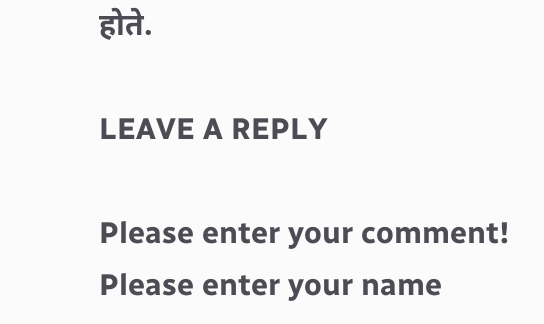होते.

LEAVE A REPLY

Please enter your comment!
Please enter your name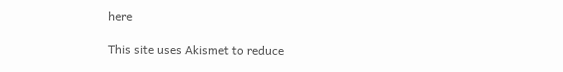here

This site uses Akismet to reduce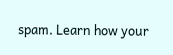spam. Learn how your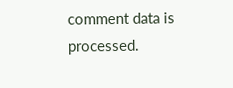comment data is processed.